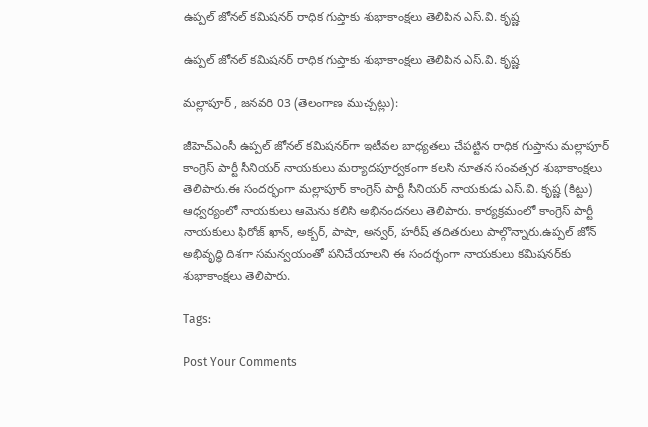ఉప్పల్ జోనల్ కమిషనర్‌ రాధిక గుప్తాకు శుభాకాంక్షలు తెలిపిన ఎస్.వి. కృష్ణ

ఉప్పల్ జోనల్ కమిషనర్‌ రాధిక గుప్తాకు శుభాకాంక్షలు తెలిపిన ఎస్.వి. కృష్ణ

మల్లాపూర్ , జనవరి 03 (తెలంగాణ ముచ్చట్లు):

జీహెచ్ఎంసీ ఉప్పల్ జోనల్ కమిషనర్‌గా ఇటీవల బాధ్యతలు చేపట్టిన రాధిక గుప్తాను మల్లాపూర్ కాంగ్రెస్ పార్టీ సీనియర్ నాయకులు మర్యాదపూర్వకంగా కలసి నూతన సంవత్సర శుభాకాంక్షలు తెలిపారు.ఈ సందర్భంగా మల్లాపూర్ కాంగ్రెస్ పార్టీ సీనియర్ నాయకుడు ఎస్.వి. కృష్ణ (కిట్టు) ఆధ్వర్యంలో నాయకులు ఆమెను కలిసి అభినందనలు తెలిపారు. కార్యక్రమంలో కాంగ్రెస్ పార్టీ నాయకులు ఫిరోజ్ ఖాన్, అక్బర్, పాషా, అన్వర్, హరీష్ తదితరులు పాల్గొన్నారు.ఉప్పల్ జోన్ అభివృద్ధి దిశగా సమన్వయంతో పనిచేయాలని ఈ సందర్భంగా నాయకులు కమిషనర్‌కు శుభాకాంక్షలు తెలిపారు.

Tags:

Post Your Comments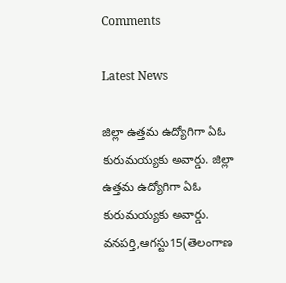Comments

Latest News

జిల్లా ఉత్తమ ఉద్యోగిగా ఏఓ కురుమయ్యకు అవార్డు. జిల్లా ఉత్తమ ఉద్యోగిగా ఏఓ కురుమయ్యకు అవార్డు.
వనపర్తి,ఆగస్టు15(తెలంగాణ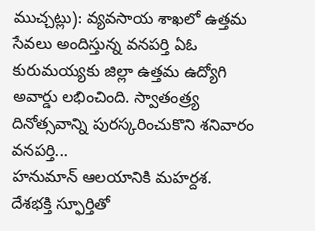ముచ్చట్లు): వ్యవసాయ శాఖలో ఉత్తమ సేవలు అందిస్తున్న వనపర్తి ఏఓ కురుమయ్యకు జిల్లా ఉత్తమ ఉద్యోగి అవార్డు లభించింది. స్వాతంత్ర్య దినోత్సవాన్ని పురస్కరించుకొని శనివారం వనపర్తి...
హనుమాన్ ఆలయానికి మహర్దశ.
దేశభక్తి స్ఫూర్తితో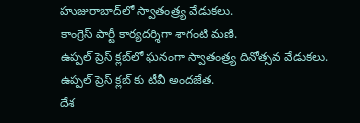హుజురాబాద్‌లో స్వాతంత్ర్య వేడుకలు.
కాంగ్రెస్ పార్టీ కార్యదర్శిగా శాగంటి మణి.
ఉప్పల్ ప్రెస్ క్లబ్‌లో ఘనంగా స్వాతంత్ర్య దినోత్సవ వేడుకలు.
ఉప్పల్ ప్రెస్ క్లబ్‌ కు టీవీ అందజేత.
దేశ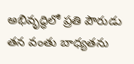అభివృద్ధిలో ప్రతి పౌరుడు తన వంతు బాధ్యతను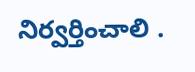నిర్వర్తించాలి .